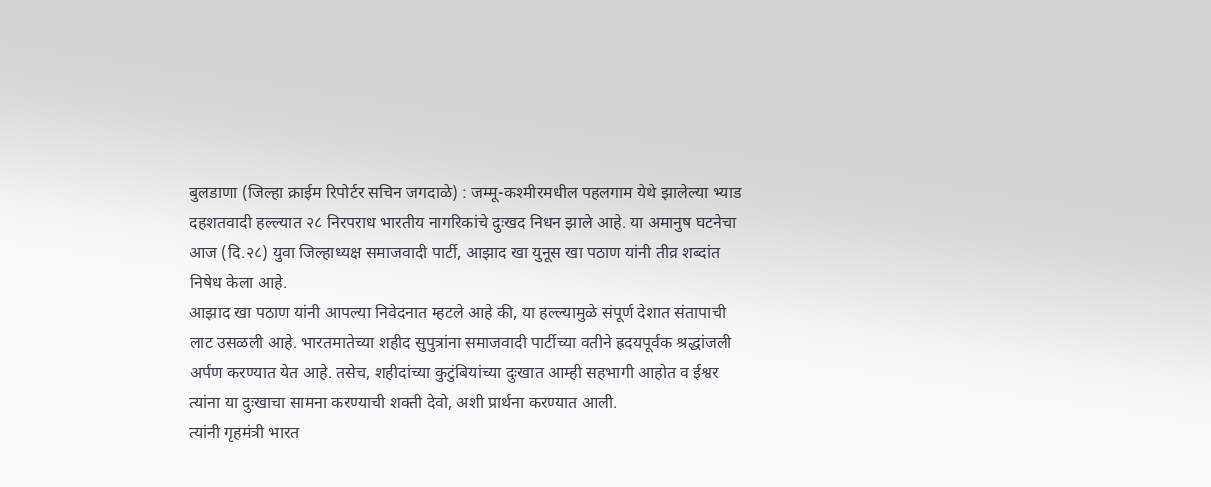बुलडाणा (जिल्हा क्राईम रिपोर्टर सचिन जगदाळे) : जम्मू-कश्मीरमधील पहलगाम येथे झालेल्या भ्याड दहशतवादी हल्ल्यात २८ निरपराध भारतीय नागरिकांचे दुःखद निधन झाले आहे. या अमानुष घटनेचा आज (दि.२८) युवा जिल्हाध्यक्ष समाजवादी पार्टी, आझाद खा युनूस खा पठाण यांनी तीव्र शब्दांत निषेध केला आहे.
आझाद खा पठाण यांनी आपल्या निवेदनात म्हटले आहे की, या हल्ल्यामुळे संपूर्ण देशात संतापाची लाट उसळली आहे. भारतमातेच्या शहीद सुपुत्रांना समाजवादी पार्टीच्या वतीने ह्रदयपूर्वक श्रद्धांजली अर्पण करण्यात येत आहे. तसेच, शहीदांच्या कुटुंबियांच्या दुःखात आम्ही सहभागी आहोत व ईश्वर त्यांना या दुःखाचा सामना करण्याची शक्ती देवो, अशी प्रार्थना करण्यात आली.
त्यांनी गृहमंत्री भारत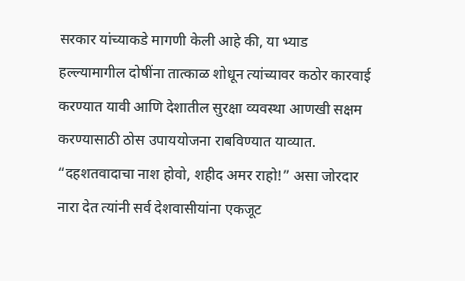सरकार यांच्याकडे मागणी केली आहे की, या भ्याड हल्ल्यामागील दोषींना तात्काळ शोधून त्यांच्यावर कठोर कारवाई करण्यात यावी आणि देशातील सुरक्षा व्यवस्था आणखी सक्षम करण्यासाठी ठोस उपाययोजना राबविण्यात याव्यात. “दहशतवादाचा नाश होवो, शहीद अमर राहो!” असा जोरदार नारा देत त्यांनी सर्व देशवासीयांना एकजूट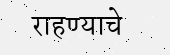राहण्याचे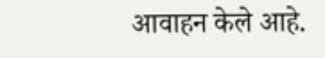आवाहन केले आहे.